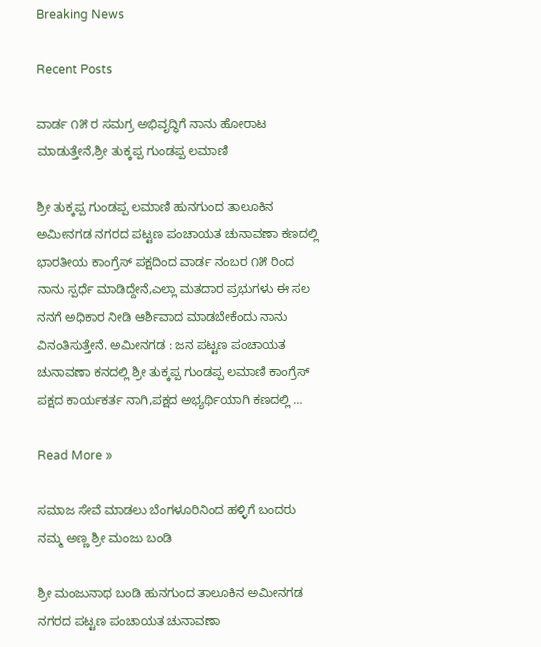Breaking News

Recent Posts

ವಾರ್ಡ ೧೫ ರ ಸಮಗ್ರ ಅಭಿವೃದ್ಧಿಗೆ ನಾನು ಹೋರಾಟ ಮಾಡುತ್ತೇನೆ,ಶ್ರೀ ತುಕ್ಕಪ್ಪ ಗುಂಡಪ್ಪ ಲಮಾಣಿ

ಶ್ರೀ ತುಕ್ಕಪ್ಪ ಗುಂಡಪ್ಪ ಲಮಾಣಿ ಹುನಗುಂದ ತಾಲೂಕಿನ ಅಮೀನಗಡ ನಗರದ ಪಟ್ಟಣ ಪಂಚಾಯತ ಚುನಾವಣಾ ಕಣದಲ್ಲಿ ಭಾರತೀಯ ಕಾಂಗ್ರೆಸ್ ಪಕ್ಷದಿಂದ ವಾರ್ಡ ನಂಬರ ೧೫ ರಿಂದ ನಾನು ಸ್ಪರ್ಧೆ ಮಾಡಿದ್ದೇನೆ,ಎಲ್ಲಾ ಮತದಾರ ಪ್ರಭುಗಳು ಈ ಸಲ ನನಗೆ ಅಧಿಕಾರ ನೀಡಿ ಆರ್ಶಿವಾದ ಮಾಡಬೇಕೆಂದು ನಾನು ವಿನಂತಿಸುತ್ತೇನೆ. ಅಮೀನಗಡ : ಜನ ಪಟ್ಟಣ ಪಂಚಾಯತ ಚುನಾವಣಾ ಕನದಲ್ಲಿ ಶ್ರೀ ತುಕ್ಕಪ್ಪ ಗುಂಡಪ್ಪ ಲಮಾಣಿ ಕಾಂಗ್ರೆಸ್ ಪಕ್ಷದ ಕಾರ್ಯಕರ್ತ ನಾಗಿ,ಪಕ್ಷದ ಅಭ್ಯರ್ಥಿಯಾಗಿ ಕಣದಲ್ಲಿ …

Read More »

ಸಮಾಜ ಸೇವೆ ಮಾಡಲು ಬೆಂಗಳೂರಿನಿಂದ ಹಳ್ಳಿಗೆ ಬಂದರು ನಮ್ಮ ಅಣ್ಣ ಶ್ರೀ ಮಂಜು ಬಂಡಿ

ಶ್ರೀ ಮಂಜುನಾಥ ಬಂಡಿ ಹುನಗುಂದ ತಾಲೂಕಿನ ಅಮೀನಗಡ ನಗರದ ಪಟ್ಟಣ ಪಂಚಾಯತ ಚುನಾವಣಾ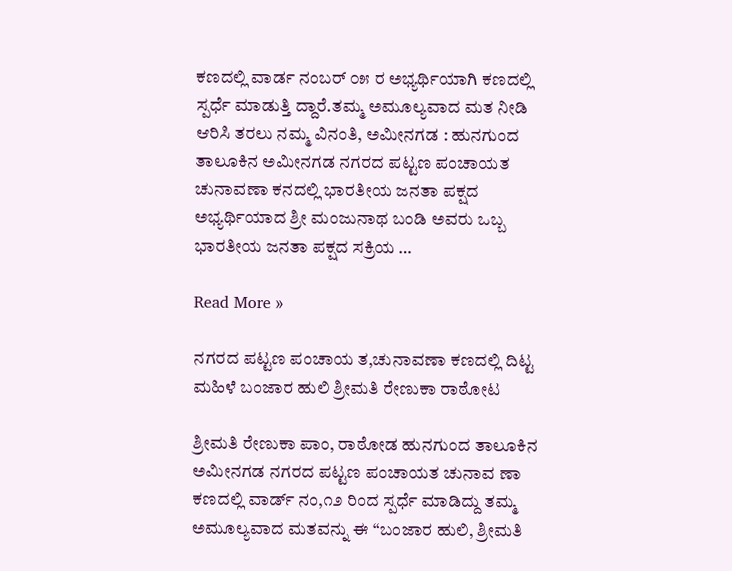ಕಣದಲ್ಲಿ ವಾರ್ಡ ನಂಬರ್ ೦೫ ರ ಅಭ್ಯರ್ಥಿಯಾಗಿ ಕಣದಲ್ಲಿ ಸ್ಪರ್ಧೆ ಮಾಡುತ್ತಿ ದ್ದಾರೆ.ತಮ್ಮ ಅಮೂಲ್ಯವಾದ ಮತ ನೀಡಿ ಆರಿಸಿ ತರಲು ನಮ್ಮ ವಿನಂತಿ, ಅಮೀನಗಡ : ಹುನಗುಂದ ತಾಲೂಕಿನ ಅಮೀನಗಡ ನಗರದ ಪಟ್ಟಣ ಪಂಚಾಯತ ಚುನಾವಣಾ ಕನದಲ್ಲಿ ಭಾರತೀಯ ಜನತಾ ಪಕ್ಷದ ಅಭ್ಯರ್ಥಿಯಾದ ಶ್ರೀ ಮಂಜುನಾಥ ಬಂಡಿ ಅವರು ಒಬ್ಬ ಭಾರತೀಯ ಜನತಾ ಪಕ್ಷದ ಸಕ್ರಿಯ …

Read More »

ನಗರದ ಪಟ್ಟಣ ಪಂಚಾಯ ತ,ಚುನಾವಣಾ ಕಣದಲ್ಲಿ ದಿಟ್ಟ ಮಹಿಳೆ ‌ಬಂಜಾರ ಹುಲಿ ಶ್ರೀಮತಿ ರೇಣುಕಾ ರಾಠೋಟ

ಶ್ರೀಮತಿ ರೇಣುಕಾ ಪಾಂ, ರಾಠೋಡ ಹುನಗುಂದ ತಾಲೂಕಿನ ಅಮೀನಗಡ ನಗರದ ಪಟ್ಟಣ ಪಂಚಾಯತ ಚುನಾವ ಣಾ ಕಣದಲ್ಲಿ ವಾರ್ಡ್ ನಂ,೧೨ ರಿಂದ ಸ್ಪರ್ಧೆ ಮಾಡಿದ್ದು ತಮ್ಮ ಅಮೂಲ್ಯವಾದ ಮತವನ್ನು ಈ “ಬಂಜಾರ ಹುಲಿ, ಶ್ರೀಮತಿ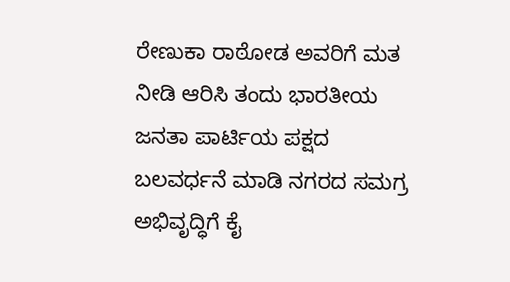ರೇಣುಕಾ ರಾಠೋಡ ಅವರಿಗೆ ಮತ ನೀಡಿ ಆರಿಸಿ ತಂದು ಭಾರತೀಯ ಜನತಾ ಪಾರ್ಟಿಯ ಪಕ್ಷದ ಬಲವರ್ಧನೆ ಮಾಡಿ ನಗರದ ಸಮಗ್ರ ಅಭಿವೃದ್ಧಿಗೆ ಕೈ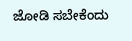ಜೋಡಿ ಸಬೇಕೆಂದು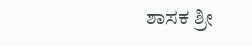ಶಾಸಕ ಶ್ರೀ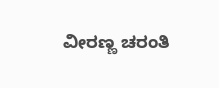ವೀರಣ್ಣ ಚರಂತಿ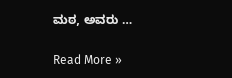ಮಠ, ಅವರು …

Read More »